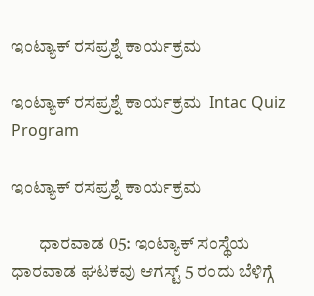ಇಂಟ್ಯಾಕ್ ರಸಪ್ರಶ್ನೆ ಕಾರ್ಯಕ್ರಮ

ಇಂಟ್ಯಾಕ್ ರಸಪ್ರಶ್ನೆ ಕಾರ್ಯಕ್ರಮ  Intac Quiz Program

ಇಂಟ್ಯಾಕ್ ರಸಪ್ರಶ್ನೆ ಕಾರ್ಯಕ್ರಮ

        ಧಾರವಾಡ 05: ಇಂಟ್ಯಾಕ್ ಸಂಸ್ಥೆಯ ಧಾರವಾಡ ಘಟಕವು ಆಗಸ್ಟ್‌ 5 ರಂದು ಬೆಳಿಗ್ಗೆ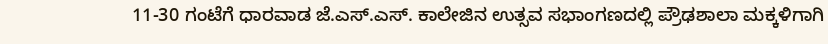11-30 ಗಂಟೆಗೆ ಧಾರವಾಡ ಜೆ.ಎಸ್‌.ಎಸ್‌. ಕಾಲೇಜಿನ ಉತ್ಸವ ಸಭಾಂಗಣದಲ್ಲಿ ಪ್ರೌಢಶಾಲಾ ಮಕ್ಕಳಿಗಾಗಿ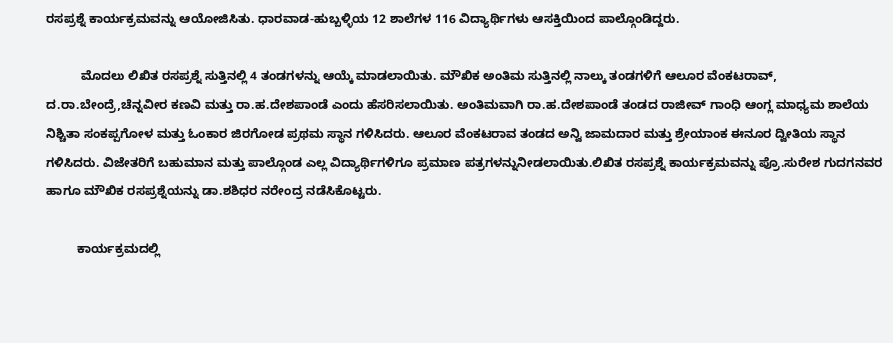ರಸಪ್ರಶ್ನೆ ಕಾರ್ಯಕ್ರಮವನ್ನು ಆಯೋಜಿಸಿತು. ಧಾರವಾಡ-ಹುಬ್ಬಳ್ಳಿಯ 12 ಶಾಲೆಗಳ 116 ವಿದ್ಯಾರ್ಥಿಗಳು ಆಸಕ್ತಿಯಿಂದ ಪಾಲ್ಗೊಂಡಿದ್ದರು.

          ಮೊದಲು ಲಿಖಿತ ರಸಪ್ರಶ್ನೆ ಸುತ್ತಿನಲ್ಲಿ 4 ತಂಡಗಳನ್ನು ಆಯ್ಕೆ ಮಾಡಲಾಯಿತು. ಮೌಖಿಕ ಅಂತಿಮ ಸುತ್ತಿನಲ್ಲಿ ನಾಲ್ಕು ತಂಡಗಳಿಗೆ ಆಲೂರ ವೆಂಕಟರಾವ್, ದ.ರಾ.ಬೇಂದ್ರೆ,ಚೆನ್ನವೀರ ಕಣವಿ ಮತ್ತು ರಾ.ಹ.ದೇಶಪಾಂಡೆ ಎಂದು ಹೆಸರಿಸಲಾಯಿತು. ಅಂತಿಮವಾಗಿ ರಾ.ಹ.ದೇಶಪಾಂಡೆ ತಂಡದ ರಾಜೀವ್ ಗಾಂಧಿ ಆಂಗ್ಲ ಮಾಧ್ಯಮ ಶಾಲೆಯ ನಿಶ್ಚಿತಾ ಸಂಕಪ್ಪಗೋಳ ಮತ್ತು ಓಂಕಾರ ಜಿರಗೋಡ ಪ್ರಥಮ ಸ್ಥಾನ ಗಳಿಸಿದರು. ಆಲೂರ ವೆಂಕಟರಾವ ತಂಡದ ಅನ್ವಿ ಜಾಮದಾರ ಮತ್ತು ಶ್ರೇಯಾಂಕ ಈನೂರ ದ್ವೀತಿಯ ಸ್ಥಾನ ಗಳಿಸಿದರು. ವಿಜೇತರಿಗೆ ಬಹುಮಾನ ಮತ್ತು ಪಾಲ್ಗೊಂಡ ಎಲ್ಲ ವಿದ್ಯಾರ್ಥಿಗಳಿಗೂ ಪ್ರಮಾಣ ಪತ್ರಗಳನ್ನುನೀಡಲಾಯಿತು.ಲಿಖಿತ ರಸಪ್ರಶ್ನೆ ಕಾರ್ಯಕ್ರಮವನ್ನು ಪ್ರೊ.ಸುರೇಶ ಗುದಗನವರ ಹಾಗೂ ಮೌಖಿಕ ರಸಪ್ರಶ್ನೆಯನ್ನು ಡಾ.ಶಶಿಧರ ನರೇಂದ್ರ ನಡೆಸಿಕೊಟ್ಟರು.

         ಕಾರ್ಯಕ್ರಮದಲ್ಲಿ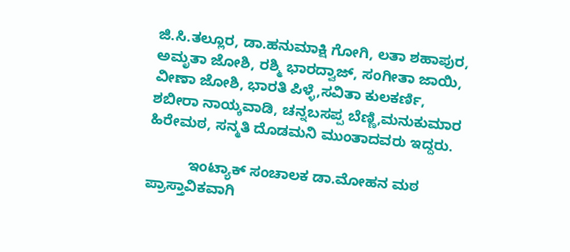ಜಿ.ಸಿ.ತಲ್ಲೂರ, ಡಾ.ಹನುಮಾಕ್ಷಿ ಗೋಗಿ, ಲತಾ ಶಹಾಪುರ, ಅಮೃತಾ ಜೋಶಿ, ರಶ್ಮಿ ಭಾರದ್ವಾಜ್, ಸಂಗೀತಾ ಜಾಯಿ, ವೀಣಾ ಜೋಶಿ, ಭಾರತಿ ಪಿಳ್ಳೆ,ಸವಿತಾ ಕುಲಕರ್ಣಿ, ಶಬೀರಾ ನಾಯ್ಕವಾಡಿ, ಚನ್ನಬಸಪ್ಪ ಬೆಣ್ಣಿ,ಮನುಕುಮಾರ ಹಿರೇಮಠ, ಸನ್ಮತಿ ದೊಡಮನಿ ಮುಂತಾದವರು ಇದ್ದರು.

          ಇಂಟ್ಯಾಕ್ ಸಂಚಾಲಕ ಡಾ.ಮೋಹನ ಮಠ ಪ್ರಾಸ್ತಾವಿಕವಾಗಿ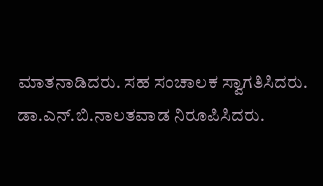ಮಾತನಾಡಿದರು. ಸಹ ಸಂಚಾಲಕ ಸ್ವಾಗತಿಸಿದರು. ಡಾ.ಎನ್‌.ಬಿ.ನಾಲತವಾಡ ನಿರೂಪಿಸಿದರು.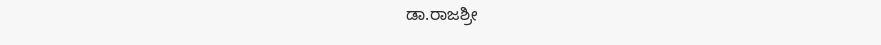ಡಾ.ರಾಜಶ್ರೀ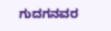ಗುದಗನವರ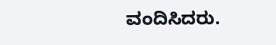ವಂದಿಸಿದರು.